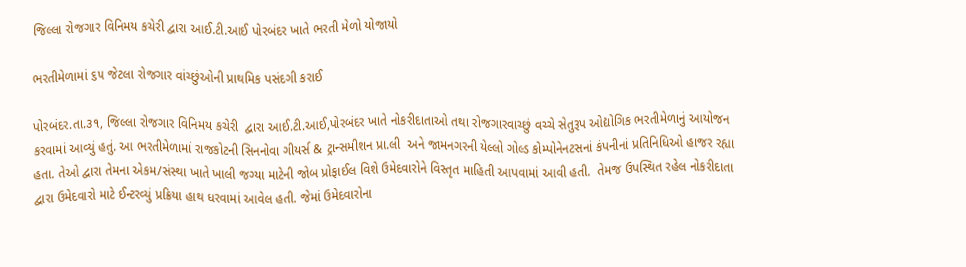જિલ્લા રોજગાર વિનિમય કચેરી દ્વારા આઈ.ટી.આઈ પોરબંદર ખાતે ભરતી મેળો યોજાયો

ભરતીમેળામાં ૬૫ જેટલા રોજગાર વાંચ્છુંઓની પ્રાથમિક પસંદગી કરાઈ

પોરબંદર.તા.૩૧, જિલ્લા રોજગાર વિનિમય કચેરી  દ્વારા આઈ.ટી.આઈ,પોરબંદર ખાતે નોકરીદાતાઓ તથા રોજગારવાચ્છું વચ્ચે સેતુરૂપ ઓદ્યોગિક ભરતીમેળાનું આયોજન કરવામાં આવ્યું હતું. આ ભરતીમેળામાં રાજકોટની સિનનોવા ગીયર્સ & ટ્રાન્સમીશન પ્રા.લી  અને જામનગરની યેલ્લો ગોલ્ડ કોમ્પોનેનટસનાં કંપનીનાં પ્રતિનિધિઓ હાજર રહ્યા હતા. તેઓ દ્વારા તેમના એકમ/સંસ્થા ખાતે ખાલી જગ્યા માટેની જોબ પ્રોફાઈલ વિશે ઉમેદવારોને વિસ્તૃત માહિતી આપવામાં આવી હતી.  તેમજ ઉપસ્થિત રહેલ નોકરીદાતા દ્વારા ઉમેદવારો માટે ઈન્ટરવ્યું પ્રક્રિયા હાથ ધરવામાં આવેલ હતી. જેમાં ઉમેદવારોના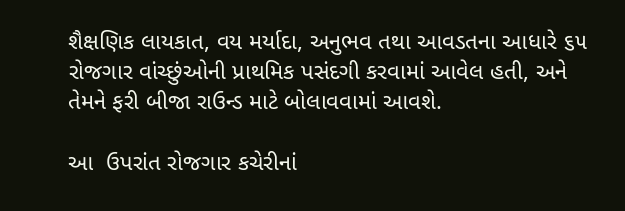શૈક્ષણિક લાયકાત, વય મર્યાદા, અનુભવ તથા આવડતના આધારે ૬૫ રોજગાર વાંચ્છુંઓની પ્રાથમિક પસંદગી કરવામાં આવેલ હતી, અને તેમને ફરી બીજા રાઉન્ડ માટે બોલાવવામાં આવશે.

આ  ઉપરાંત રોજગાર કચેરીનાં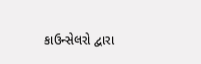કાઉન્સેલરો દ્વારા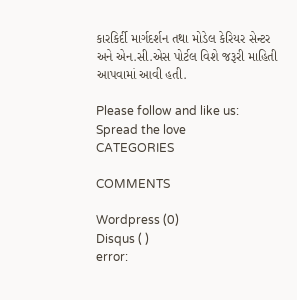કારકિર્દી માર્ગદર્શન તથા મોડેલ કેરિયર સેન્ટર અને એન.સી.એસ પોર્ટલ વિશે જરૂરી માહિતી આપવામાં આવી હતી.

Please follow and like us:
Spread the love
CATEGORIES

COMMENTS

Wordpress (0)
Disqus ( )
error: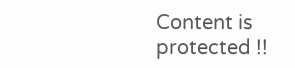Content is protected !!